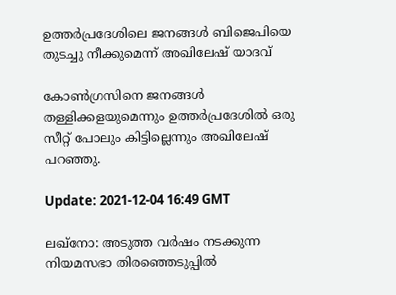ഉത്തര്‍പ്രദേശിലെ ജനങ്ങള്‍ ബിജെപിയെ തുടച്ചു നീക്കുമെന്ന് അഖിലേഷ് യാദവ്

കോണ്‍ഗ്രസിനെ ജനങ്ങള്‍ തള്ളിക്കളയുമെന്നും ഉത്തര്‍പ്രദേശില്‍ ഒരു സീറ്റ് പോലും കിട്ടില്ലെന്നും അഖിലേഷ് പറഞ്ഞു.

Update: 2021-12-04 16:49 GMT

ലഖ്‌നോ: അടുത്ത വര്‍ഷം നടക്കുന്ന നിയമസഭാ തിരഞ്ഞെടുപ്പില്‍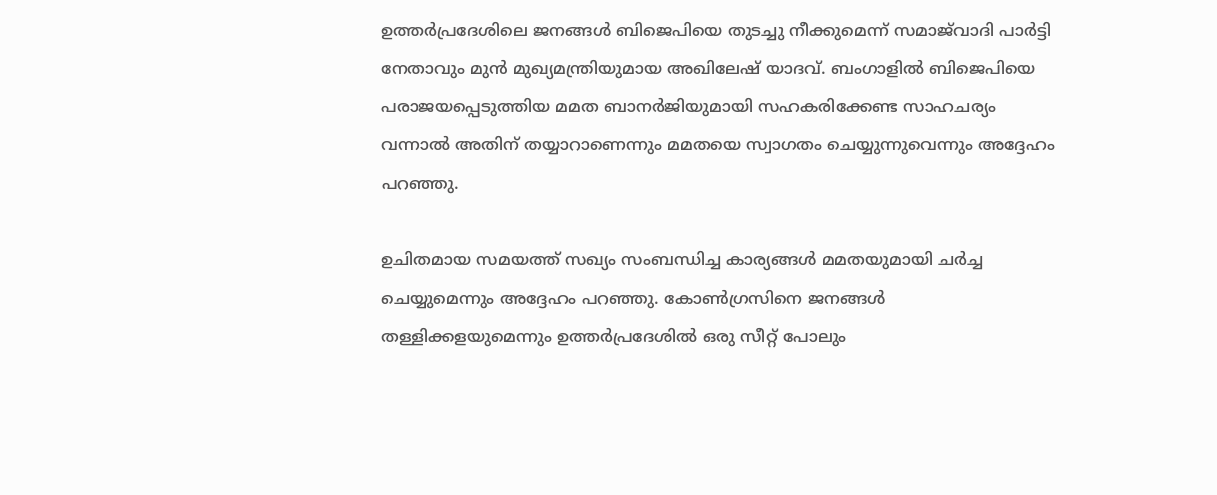ഉത്തര്‍പ്രദേശിലെ ജനങ്ങള്‍ ബിജെപിയെ തുടച്ചു നീക്കുമെന്ന് സമാജ്‌വാദി പാര്‍ട്ടി നേതാവും മുന്‍ മുഖ്യമന്ത്രിയുമായ അഖിലേഷ് യാദവ്. ബംഗാളില്‍ ബിജെപിയെ പരാജയപ്പെടുത്തിയ മമത ബാനര്‍ജിയുമായി സഹകരിക്കേണ്ട സാഹചര്യം വന്നാല്‍ അതിന് തയ്യാറാണെന്നും മമതയെ സ്വാഗതം ചെയ്യുന്നുവെന്നും അദ്ദേഹം പറഞ്ഞു.

ഉചിതമായ സമയത്ത് സഖ്യം സംബന്ധിച്ച കാര്യങ്ങള്‍ മമതയുമായി ചര്‍ച്ച ചെയ്യുമെന്നും അദ്ദേഹം പറഞ്ഞു. കോണ്‍ഗ്രസിനെ ജനങ്ങള്‍ തള്ളിക്കളയുമെന്നും ഉത്തര്‍പ്രദേശില്‍ ഒരു സീറ്റ് പോലും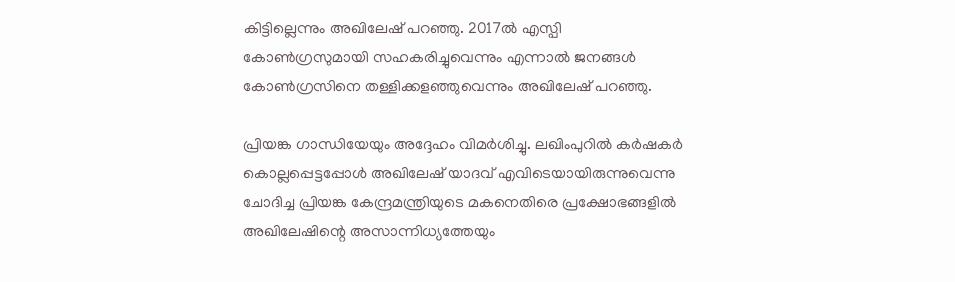കിട്ടില്ലെന്നും അഖിലേഷ് പറഞ്ഞു. 2017ല്‍ എസ്പി കോണ്‍ഗ്രസുമായി സഹകരിച്ചുവെന്നും എന്നാല്‍ ജനങ്ങള്‍ കോണ്‍ഗ്രസിനെ തള്ളിക്കളഞ്ഞുവെന്നും അഖിലേഷ് പറഞ്ഞു.

പ്രിയങ്ക ഗാന്ധിയേയും അദ്ദേഹം വിമര്‍ശിച്ചു. ലഖിംപുറില്‍ കര്‍ഷകര്‍ കൊല്ലപ്പെട്ടപ്പോള്‍ അഖിലേഷ് യാദവ് എവിടെയായിരുന്നുവെന്നു ചോദിച്ച പ്രിയങ്ക കേന്ദ്രമന്ത്രിയുടെ മകനെതിരെ പ്രക്ഷോഭങ്ങളില്‍ അഖിലേഷിന്റെ അസാന്നിധ്യത്തേയും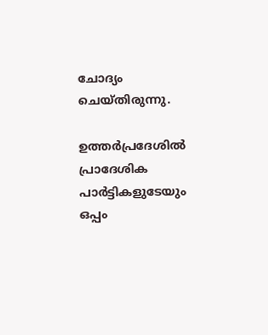ചോദ്യം ചെയ്തിരുന്നു.

ഉത്തര്‍പ്രദേശില്‍ പ്രാദേശിക പാര്‍ട്ടികളുടേയും ഒപ്പം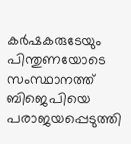കര്‍ഷകരുടേയും പിന്തുണയോടെ സംസ്ഥാനത്ത് ബിജെപിയെ പരാജയപ്പെടുത്തി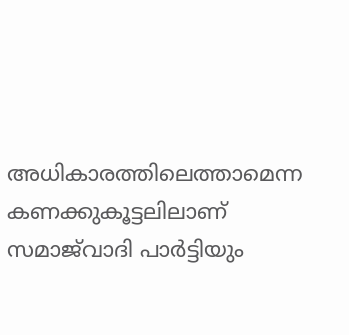അധികാരത്തിലെത്താമെന്ന കണക്കുകൂട്ടലിലാണ് സമാജ്‌വാദി പാര്‍ട്ടിയും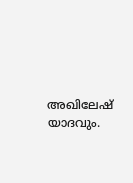അഖിലേഷ് യാദവും.